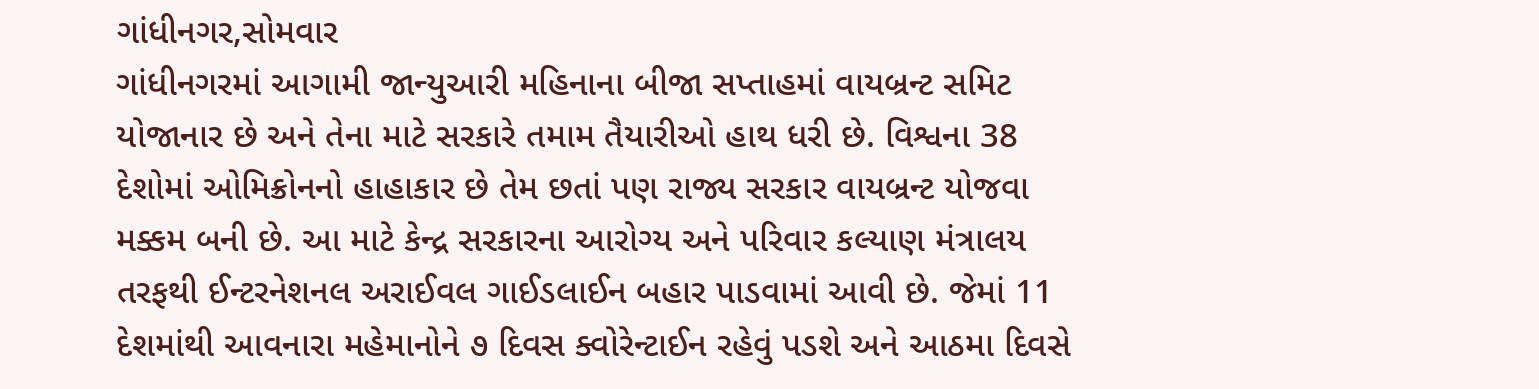ગાંધીનગર,સોમવાર
ગાંધીનગરમાં આગામી જાન્યુઆરી મહિનાના બીજા સપ્તાહમાં વાયબ્રન્ટ સમિટ યોજાનાર છે અને તેના માટે સરકારે તમામ તૈયારીઓ હાથ ધરી છે. વિશ્વના 38 દેશોમાં ઓમિક્રોનનો હાહાકાર છે તેમ છતાં પણ રાજ્ય સરકાર વાયબ્રન્ટ યોજવા મક્કમ બની છે. આ માટે કેન્દ્ર સરકારના આરોગ્ય અને પરિવાર કલ્યાણ મંત્રાલય તરફથી ઈન્ટરનેશનલ અરાઈવલ ગાઈડલાઈન બહાર પાડવામાં આવી છે. જેમાં 11 દેશમાંથી આવનારા મહેમાનોને ૭ દિવસ ક્વોરેન્ટાઈન રહેવું પડશે અને આઠમા દિવસે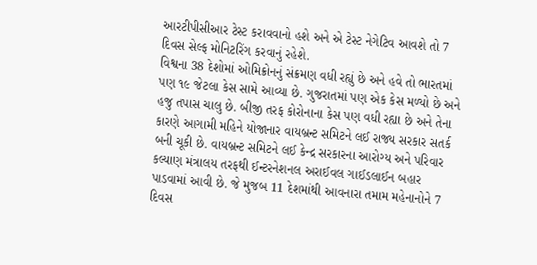આરટીપીસીઆર ટેસ્ટ કરાવવાનો હશે અને એ ટેસ્ટ નેગેટિવ આવશે તો 7 દિવસ સેલ્ફ મોનિટરિંગ કરવાનું રહેશે.
વિશ્વના 38 દેશોમાં ઓમિક્રોનનું સંક્રમણ વધી રહ્યું છે અને હવે તો ભારતમાં પણ ૧૯ જેટલા કેસ સામે આવ્યા છે. ગુજરાતમાં પણ એક કેસ મળ્યો છે અને હજુ તપાસ ચાલુ છે. બીજી તરફ કોરોનાના કેસ પણ વધી રહ્યા છે અને તેના કારણે આગામી મહિને યોજાનાર વાયબ્રન્ટ સમિટને લઈ રાજ્ય સરકાર સતર્ક બની ચૂકી છે. વાયબ્રન્ટ સમિટને લઈ કેન્દ્ર સરકારના આરોગ્ય અને પરિવાર કલ્યાણ મંત્રાલય તરફથી ઈન્ટરનેશનલ અરાઈવલ ગાઈડલાઈન બહાર પાડવામાં આવી છે. જે મુજબ 11 દેશમાંથી આવનારા તમામ મહેનાનોને 7 દિવસ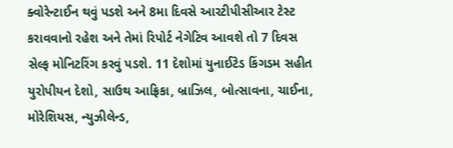ક્વોરેન્ટાઈન થવું પડશે અને 8મા દિવસે આરટીપીસીઆર ટેસ્ટ કરાવવાનો રહેશ અને તેમાં રિપોર્ટ નેગેટિવ આવશે તો 7 દિવસ સેલ્ફ મોનિટરિંગ કરવું પડશે. 11 દેશોમાં યુનાઈટેડ કિંગડમ સહીત યુરોપીયન દેશો, સાઉથ આફ્રિકા, બ્રાઝિલ, બોત્સાવના, ચાઈના, મોરેશિયસ, ન્યુઝીલેન્ડ,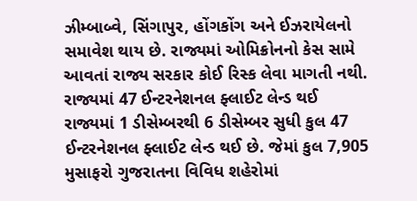ઝીમ્બાબ્વે, સિંગાપુર, હોંગકોંગ અને ઈઝરાયેલનો સમાવેશ થાય છે. રાજ્યમાં ઓમિક્રોનનો કેસ સામે આવતાં રાજ્ય સરકાર કોઈ રિસ્ક લેવા માગતી નથી.
રાજ્યમાં 47 ઈન્ટરનેશનલ ફ્લાઈટ લેન્ડ થઈ
રાજ્યમાં 1 ડીસેમ્બરથી 6 ડીસેમ્બર સુધી કુલ 47 ઈન્ટરનેશનલ ફ્લાઈટ લેન્ડ થઈ છે. જેમાં કુલ 7,905 મુસાફરો ગુજરાતના વિવિધ શહેરોમાં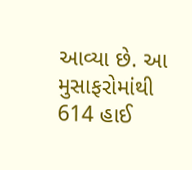આવ્યા છે. આ મુસાફરોમાંથી 614 હાઈ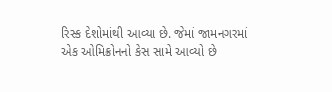રિસ્ક દેશોમાંથી આવ્યા છે. જેમાં જામનગરમાં એક ઓમિક્રોનનો કેસ સામે આવ્યો છે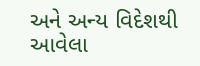અને અન્ય વિદેશથી આવેલા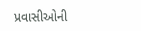પ્રવાસીઓની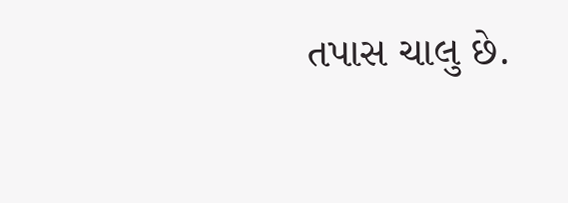તપાસ ચાલુ છે.